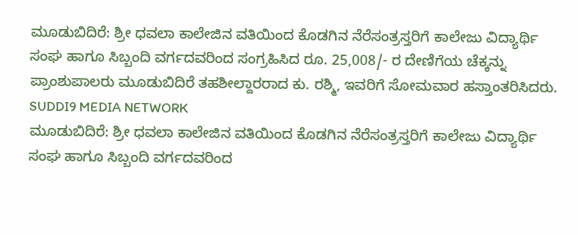ಮೂಡುಬಿದಿರೆ: ಶ್ರೀ ಧವಲಾ ಕಾಲೇಜಿನ ವತಿಯಿಂದ ಕೊಡಗಿನ ನೆರೆಸಂತ್ರಸ್ತರಿಗೆ ಕಾಲೇಜು ವಿದ್ಯಾರ್ಥಿ ಸಂಘ ಹಾಗೂ ಸಿಬ್ಬಂದಿ ವರ್ಗದವರಿಂದ ಸಂಗ್ರಹಿಸಿದ ರೂ. 25,008/- ರ ದೇಣಿಗೆಯ ಚೆಕ್ಕನ್ನು ಪ್ರಾಂಶುಪಾಲರು ಮೂಡುಬಿದಿರೆ ತಹಶೀಲ್ದಾರರಾದ ಕು. ರಶ್ಮಿ, ಇವರಿಗೆ ಸೋಮವಾರ ಹಸ್ತಾಂತರಿಸಿದರು.
SUDDI9 MEDIA NETWORK
ಮೂಡುಬಿದಿರೆ: ಶ್ರೀ ಧವಲಾ ಕಾಲೇಜಿನ ವತಿಯಿಂದ ಕೊಡಗಿನ ನೆರೆಸಂತ್ರಸ್ತರಿಗೆ ಕಾಲೇಜು ವಿದ್ಯಾರ್ಥಿ ಸಂಘ ಹಾಗೂ ಸಿಬ್ಬಂದಿ ವರ್ಗದವರಿಂದ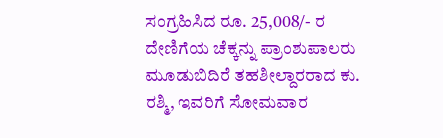ಸಂಗ್ರಹಿಸಿದ ರೂ. 25,008/- ರ ದೇಣಿಗೆಯ ಚೆಕ್ಕನ್ನು ಪ್ರಾಂಶುಪಾಲರು ಮೂಡುಬಿದಿರೆ ತಹಶೀಲ್ದಾರರಾದ ಕು. ರಶ್ಮಿ, ಇವರಿಗೆ ಸೋಮವಾರ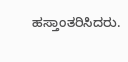ಹಸ್ತಾಂತರಿಸಿದರು.